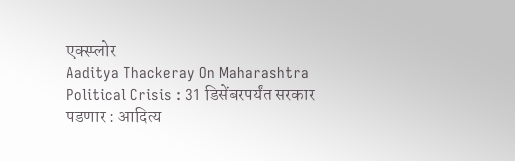एक्स्प्लोर
Aaditya Thackeray On Maharashtra Political Crisis : 31 डिसेंबरपर्यंत सरकार पडणार : आदित्य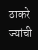ठाकरे
ज्यांची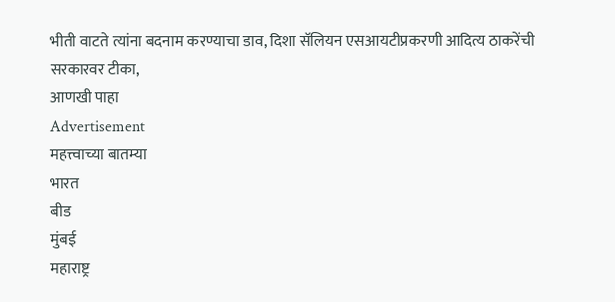भीती वाटते त्यांना बदनाम करण्याचा डाव, दिशा सॅलियन एसआयटीप्रकरणी आदित्य ठाकरेंची सरकारवर टीका,
आणखी पाहा
Advertisement
महत्त्वाच्या बातम्या
भारत
बीड
मुंबई
महाराष्ट्र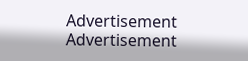Advertisement
Advertisement